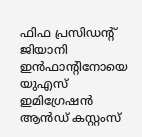ഫിഫ പ്രസിഡന്റ് ജിയാനി ഇൻഫാന്റിനോയെ യുഎസ് ഇമിഗ്രേഷൻ ആൻഡ് കസ്റ്റംസ്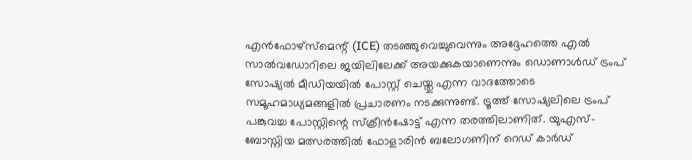എൻഫോഴ്സ്മെന്റ് (ICE) തടഞ്ഞുവെച്ചുവെന്നും അദ്ദേഹത്തെ എൽ സാൽവഡോറിലെ ജയിലിലേക്ക് അയക്കുകയാണെന്നും ഡൊണാൾഡ് ട്രംപ് സോഷ്യൽ മീഡിയയിൽ പോസ്റ്റ് ചെയ്തു എന്ന വാദത്തോടെ സമൂഹമാധ്യമങ്ങളിൽ പ്രചാരണം നടക്കുന്നുണ്ട്. ട്രൂത്ത് സോഷ്യലിലെ ട്രംപ് പങ്കുവച്ച പോസ്റ്റിന്റെ സ്ക്രീൻഷോട്ട് എന്ന തരത്തിലാണിത്. യുഎസ്- ബോസ്നിയ മത്സരത്തിൽ ഫോളാരിൻ ബലോഗണിന് റെഡ് കാർഡ്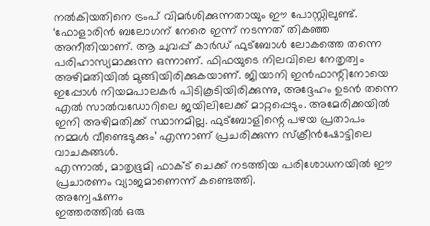നൽകിയതിനെ ട്രംപ് വിമർശിക്കുന്നതായും ഈ പോസ്റ്റിലുണ്ട്.
‘ഫോളാരിൻ ബലോഗന് നേരെ ഇന്ന് നടന്നത് തികഞ്ഞ അനീതിയാണ്. ആ ചുവപ്പ് കാർഡ് ഫുട്ബോൾ ലോകത്തെ തന്നെ പരിഹാസ്യമാക്കുന്ന ഒന്നാണ്. ഫിഫയുടെ നിലവിലെ നേതൃത്വം അഴിമതിയിൽ മുങ്ങിയിരിക്കുകയാണ്. ജിയാനി ഇൻഫാന്റിനോയെ ഇപ്പോൾ നിയമപാലകർ പിടികൂടിയിരിക്കുന്നു, അദ്ദേഹം ഉടൻ തന്നെ എൽ സാൽവഡോറിലെ ജയിലിലേക്ക് മാറ്റപ്പെടും. അമേരിക്കയിൽ ഇനി അഴിമതിക്ക് സ്ഥാനമില്ല. ഫുട്ബോളിന്റെ പഴയ പ്രതാപം നമ്മൾ വീണ്ടെടുക്കും’ എന്നാണ് പ്രചരിക്കുന്ന സ്ക്രീൻഷോട്ടിലെ വാചകങ്ങൾ.
എന്നാൽ, മാതൃഭൂമി ഫാക്ട് ചെക്ക് നടത്തിയ പരിശോധനയിൽ ഈ പ്രചാരണം വ്യാജമാണെന്ന് കണ്ടെത്തി.
അന്വേഷണം
ഇത്തരത്തിൽ ഒരു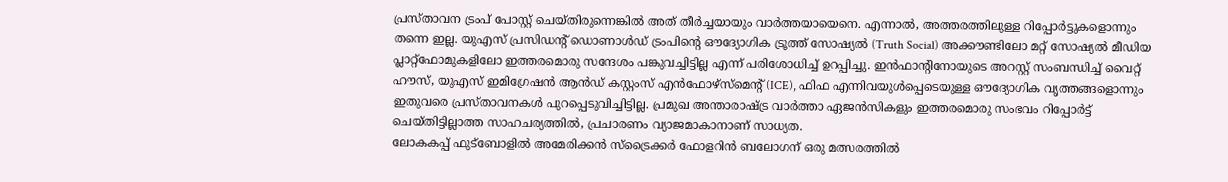പ്രസ്താവന ട്രംപ് പോസ്റ്റ് ചെയ്തിരുന്നെങ്കിൽ അത് തീർച്ചയായും വാർത്തയായെനെ. എന്നാൽ, അത്തരത്തിലുള്ള റിപ്പോർട്ടുകളൊന്നും തന്നെ ഇല്ല. യുഎസ് പ്രസിഡന്റ് ഡൊണാൾഡ് ട്രംപിന്റെ ഔദ്യോഗിക ട്രൂത്ത് സോഷ്യൽ (Truth Social) അക്കൗണ്ടിലോ മറ്റ് സോഷ്യൽ മീഡിയ പ്ലാറ്റ്ഫോമുകളിലോ ഇത്തരമൊരു സന്ദേശം പങ്കുവച്ചിട്ടില്ല എന്ന് പരിശോധിച്ച് ഉറപ്പിച്ചു. ഇൻഫാന്റിനോയുടെ അറസ്റ്റ് സംബന്ധിച്ച് വൈറ്റ് ഹൗസ്, യുഎസ് ഇമിഗ്രേഷൻ ആൻഡ് കസ്റ്റംസ് എൻഫോഴ്സ്മെന്റ് (ICE), ഫിഫ എന്നിവയുൾപ്പെടെയുള്ള ഔദ്യോഗിക വൃത്തങ്ങളൊന്നും ഇതുവരെ പ്രസ്താവനകൾ പുറപ്പെടുവിച്ചിട്ടില്ല. പ്രമുഖ അന്താരാഷ്ട്ര വാർത്താ ഏജൻസികളും ഇത്തരമൊരു സംഭവം റിപ്പോർട്ട് ചെയ്തിട്ടില്ലാത്ത സാഹചര്യത്തിൽ, പ്രചാരണം വ്യാജമാകാനാണ് സാധ്യത.
ലോകകപ്പ് ഫുട്ബോളിൽ അമേരിക്കൻ സ്ട്രൈക്കർ ഫോളറിൻ ബലോഗന് ഒരു മത്സരത്തിൽ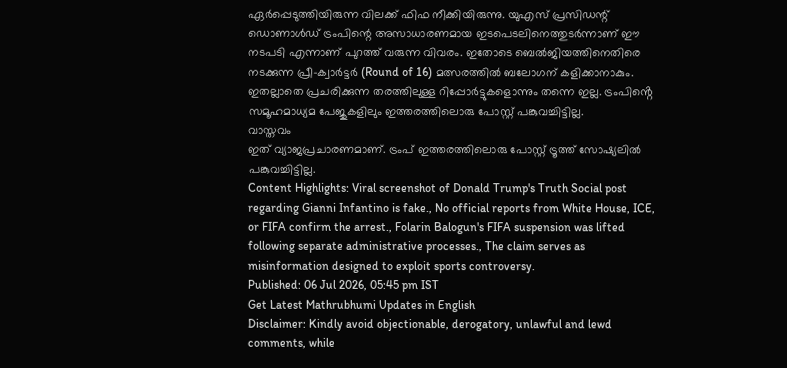ഏർപ്പെടുത്തിയിരുന്ന വിലക്ക് ഫിഫ നീക്കിയിരുന്നു. യുഎസ് പ്രസിഡന്റ് ഡൊണാൾഡ് ട്രംപിന്റെ അസാധാരണമായ ഇടപെടലിനെത്തുടർന്നാണ് ഈ നടപടി എന്നാണ് പുറത്ത് വരുന്ന വിവരം. ഇതോടെ ബെൽജിയത്തിനെതിരെ നടക്കുന്ന പ്രീ-ക്വാർട്ടർ (Round of 16) മത്സരത്തിൽ ബലോഗന് കളിക്കാനാകും. ഇതല്ലാതെ പ്രചരിക്കുന്ന തരത്തിലുള്ള റിപ്പോർട്ടുകളൊന്നും തന്നെ ഇല്ല. ട്രംപിൻ്റെ സമൂഹമാധ്യമ പേജുകളിലും ഇത്തരത്തിലൊരു പോസ്റ്റ് പങ്കുവച്ചിട്ടില്ല.
വാസ്തവം
ഇത് വ്യാജപ്രചാരണമാണ്. ട്രംപ് ഇത്തരത്തിലൊരു പോസ്റ്റ് ട്രൂത്ത് സോഷ്യലിൽ പങ്കുവച്ചിട്ടില്ല.
Content Highlights: Viral screenshot of Donald Trump's Truth Social post regarding Gianni Infantino is fake., No official reports from White House, ICE, or FIFA confirm the arrest., Folarin Balogun's FIFA suspension was lifted following separate administrative processes., The claim serves as misinformation designed to exploit sports controversy.
Published: 06 Jul 2026, 05:45 pm IST
Get Latest Mathrubhumi Updates in English
Disclaimer: Kindly avoid objectionable, derogatory, unlawful and lewd comments, while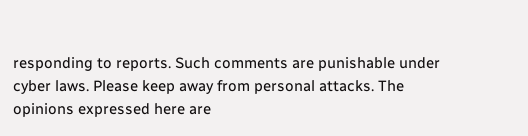responding to reports. Such comments are punishable under cyber laws. Please keep away from personal attacks. The opinions expressed here are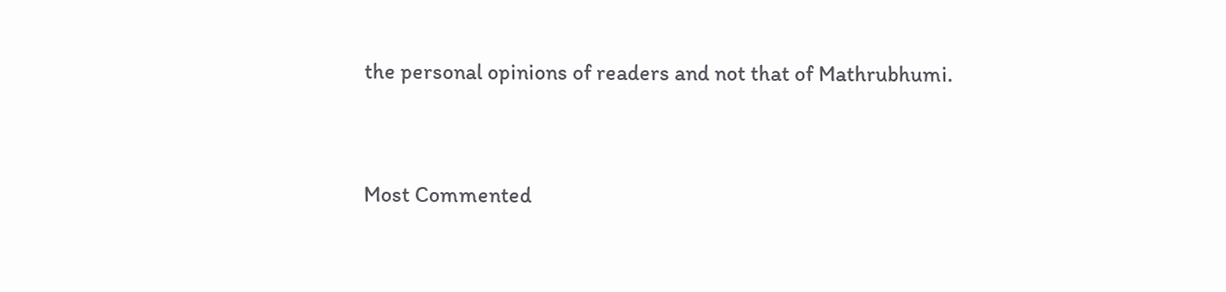the personal opinions of readers and not that of Mathrubhumi.



Most Commented